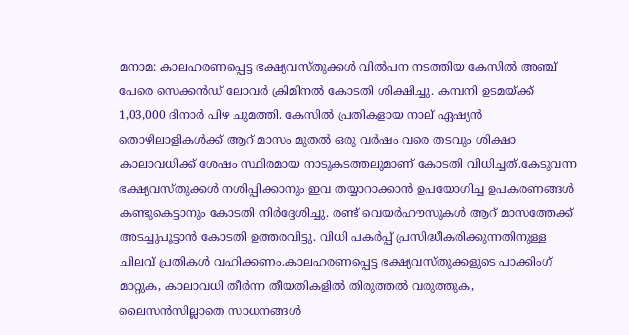മനാമ: കാലഹരണപ്പെട്ട ഭക്ഷ്യവസ്തുക്കള്‍ വില്‍പന നടത്തിയ കേസില്‍ അഞ്ച് പേരെ സെക്കന്‍ഡ് ലോവര്‍ ക്രിമിനല്‍ കോടതി ശിക്ഷിച്ചു. കമ്പനി ഉടമയ്ക്ക് 1,03,000 ദിനാര്‍ പിഴ ചുമത്തി. കേസില്‍ പ്രതികളായ നാല് ഏഷ്യന്‍ തൊഴിലാളികള്‍ക്ക് ആറ് മാസം മുതല്‍ ഒരു വര്‍ഷം വരെ തടവും ശിക്ഷാ കാലാവധിക്ക് ശേഷം സ്ഥിരമായ നാടുകടത്തലുമാണ് കോടതി വിധിച്ചത്.കേടുവന്ന ഭക്ഷ്യവസ്തുക്കള്‍ നശിപ്പിക്കാനും ഇവ തയ്യാറാക്കാന്‍ ഉപയോഗിച്ച ഉപകരണങ്ങള്‍ കണ്ടുകെട്ടാനും കോടതി നിര്‍ദ്ദേശിച്ചു. രണ്ട് വെയര്‍ഹൗസുകള്‍ ആറ് മാസത്തേക്ക് അടച്ചുപൂട്ടാന്‍ കോടതി ഉത്തരവിട്ടു. വിധി പകര്‍പ്പ് പ്രസിദ്ധീകരിക്കുന്നതിനുള്ള ചിലവ് പ്രതികള്‍ വഹിക്കണം.കാലഹരണപ്പെട്ട ഭക്ഷ്യവസ്തുക്കളുടെ പാക്കിംഗ് മാറ്റുക, കാലാവധി തീര്‍ന്ന തീയതികളില്‍ തിരുത്തല്‍ വരുത്തുക, ലൈസന്‍സില്ലാതെ സാധനങ്ങള്‍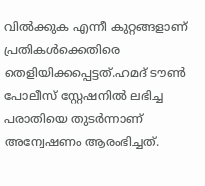വില്‍ക്കുക എന്നീ കുറ്റങ്ങളാണ് പ്രതികള്‍ക്കെതിരെ തെളിയിക്കപ്പെട്ടത്.ഹമദ് ടൗണ്‍ പോലീസ് സ്റ്റേഷനില്‍ ലഭിച്ച പരാതിയെ തുടര്‍ന്നാണ് അന്വേഷണം ആരംഭിച്ചത്.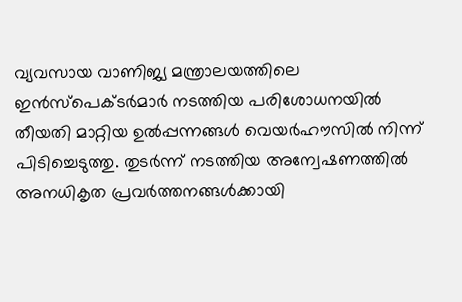വ്യവസായ വാണിജ്യ മന്ത്രാലയത്തിലെ ഇന്‍സ്പെക്ടര്‍മാര്‍ നടത്തിയ പരിശോധനയില്‍ തീയതി മാറ്റിയ ഉല്‍പ്പന്നങ്ങള്‍ വെയര്‍ഹൗസില്‍ നിന്ന് പിടിച്ചെടുത്തു. തുടര്‍ന്ന് നടത്തിയ അന്വേഷണത്തില്‍ അനധികൃത പ്രവര്‍ത്തനങ്ങള്‍ക്കായി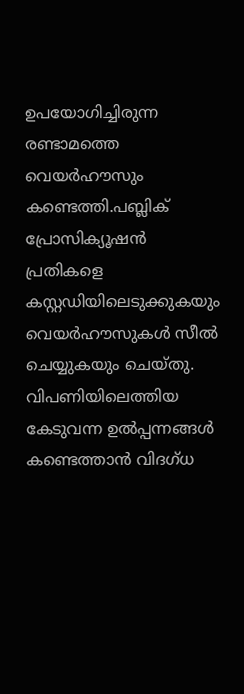ഉപയോഗിച്ചിരുന്ന രണ്ടാമത്തെ വെയര്‍ഹൗസും കണ്ടെത്തി.പബ്ലിക് പ്രോസിക്യൂഷന്‍ പ്രതികളെ കസ്റ്റഡിയിലെടുക്കുകയും വെയര്‍ഹൗസുകള്‍ സീല്‍ ചെയ്യുകയും ചെയ്തു. വിപണിയിലെത്തിയ കേടുവന്ന ഉല്‍പ്പന്നങ്ങള്‍ കണ്ടെത്താന്‍ വിദഗ്ധ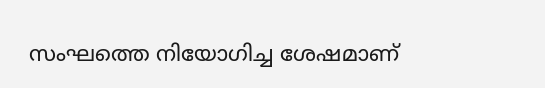സംഘത്തെ നിയോഗിച്ച ശേഷമാണ്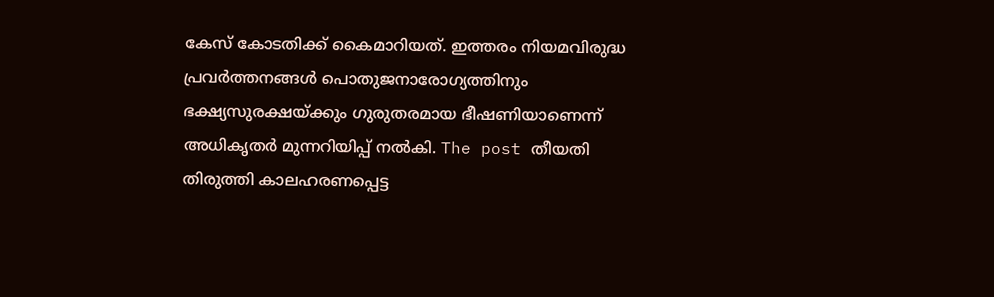കേസ് കോടതിക്ക് കൈമാറിയത്. ഇത്തരം നിയമവിരുദ്ധ പ്രവര്‍ത്തനങ്ങള്‍ പൊതുജനാരോഗ്യത്തിനും ഭക്ഷ്യസുരക്ഷയ്ക്കും ഗുരുതരമായ ഭീഷണിയാണെന്ന് അധികൃതര്‍ മുന്നറിയിപ്പ് നല്‍കി. The post തീയതി തിരുത്തി കാലഹരണപ്പെട്ട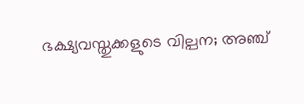ഭക്ഷ്യവസ്തുക്കളുടെ വില്പന; അഞ്ച്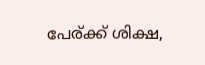പേര്ക്ക് ശിക്ഷ,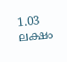1.03 ലക്ഷം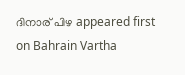ദിനാര് പിഴ appeared first on Bahrain Vartha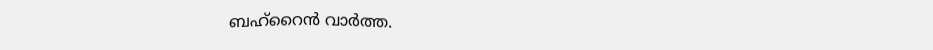ബഹ്റൈൻ വാർത്ത.